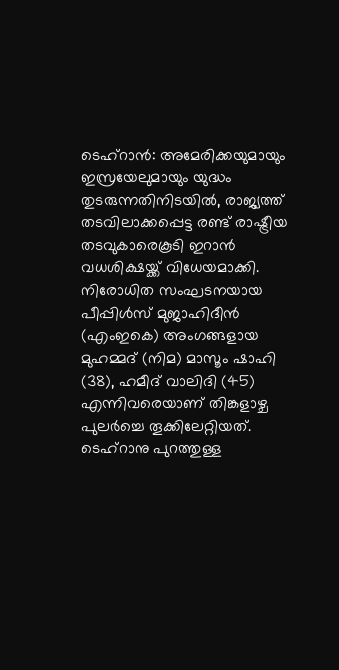ടെഹ്റാൻ: അമേരിക്കയുമായും ഇസ്രയേലുമായും യുദ്ധം തുടരുന്നതിനിടയിൽ, രാജ്യത്ത് തടവിലാക്കപ്പെട്ട രണ്ട് രാഷ്ട്രീയ തടവുകാരെകൂടി ഇറാൻ വധശിക്ഷയ്ക്ക് വിധേയമാക്കി. നിരോധിത സംഘടനയായ പീപ്പിൾസ് മുജാഹിദീൻ (എംഇകെ) അംഗങ്ങളായ മുഹമ്മദ് (നിമ) മാസൂം ഷാഹി (38), ഹമീദ് വാലിദി (45) എന്നിവരെയാണ് തിങ്കളാഴ്ച പുലർച്ചെ തൂക്കിലേറ്റിയത്.
ടെഹ്റാനു പുറത്തുള്ള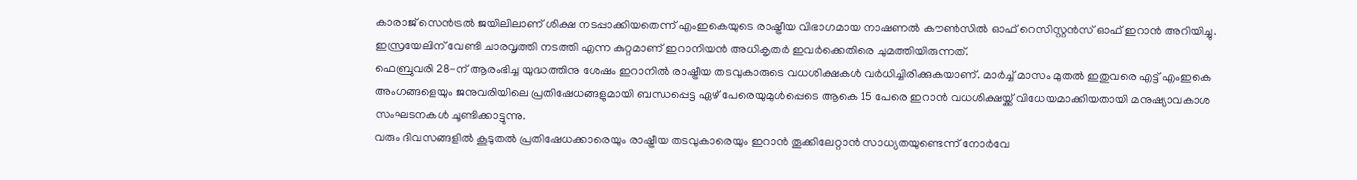കാരാജ് സെൻട്രൽ ജയിലിലാണ് ശിക്ഷ നടപ്പാക്കിയതെന്ന് എംഇകെയുടെ രാഷ്ട്രീയ വിഭാഗമായ നാഷണൽ കൗൺസിൽ ഓഫ് റെസിസ്റ്റൻസ് ഓഫ് ഇറാൻ അറിയിച്ചു. ഇസ്രയേലിന് വേണ്ടി ചാരവൃത്തി നടത്തി എന്ന കുറ്റമാണ് ഇറാനിയൻ അധികൃതർ ഇവർക്കെതിരെ ചുമത്തിയിരുന്നത്.
ഫെബ്രുവരി 28-ന് ആരംഭിച്ച യുദ്ധത്തിനു ശേഷം ഇറാനിൽ രാഷ്ട്രീയ തടവുകാരുടെ വധശിക്ഷകൾ വർധിച്ചിരിക്കുകയാണ്. മാർച്ച് മാസം മുതൽ ഇതുവരെ എട്ട് എംഇകെ അംഗങ്ങളെയും ജനുവരിയിലെ പ്രതിഷേധങ്ങളുമായി ബന്ധപ്പെട്ട ഏഴ് പേരെയുമുൾപ്പെടെ ആകെ 15 പേരെ ഇറാൻ വധശിക്ഷയ്ക്ക് വിധേയമാക്കിയതായി മനുഷ്യാവകാശ സംഘടനകൾ ചൂണ്ടിക്കാട്ടുന്നു.
വരും ദിവസങ്ങളിൽ കൂടുതൽ പ്രതിഷേധക്കാരെയും രാഷ്ട്രീയ തടവുകാരെയും ഇറാൻ തൂക്കിലേറ്റാൻ സാധ്യതയുണ്ടെന്ന് നോർവേ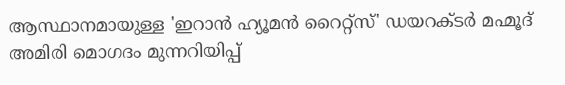ആസ്ഥാനമായുള്ള 'ഇറാൻ ഹ്യൂമൻ റൈറ്റ്സ്' ഡയറക്ടർ മഹ്മൂദ് അമിരി മൊഗദം മുന്നറിയിപ്പ്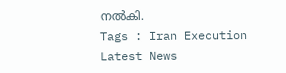നൽകി.
Tags : Iran Execution Latest News